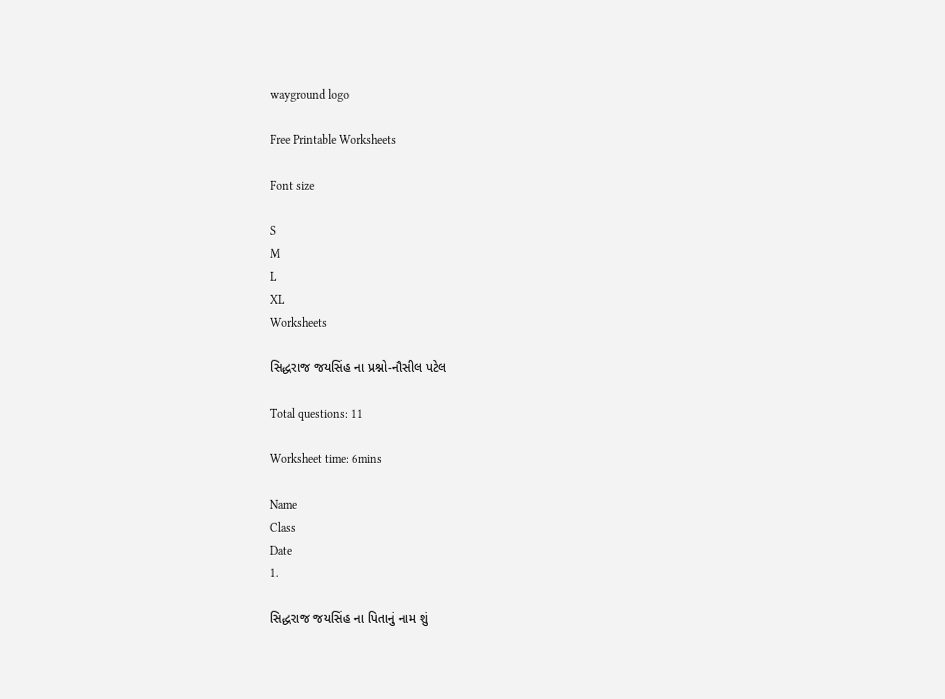wayground logo

Free Printable Worksheets

Font size

S
M
L
XL
Worksheets

સિદ્ધરાજ જયસિંહ ના પ્રશ્નો-નૌસીલ પટેલ

Total questions: 11

Worksheet time: 6mins

Name
Class
Date
1.

સિદ્ધરાજ જયસિંહ ના પિતાનું નામ શું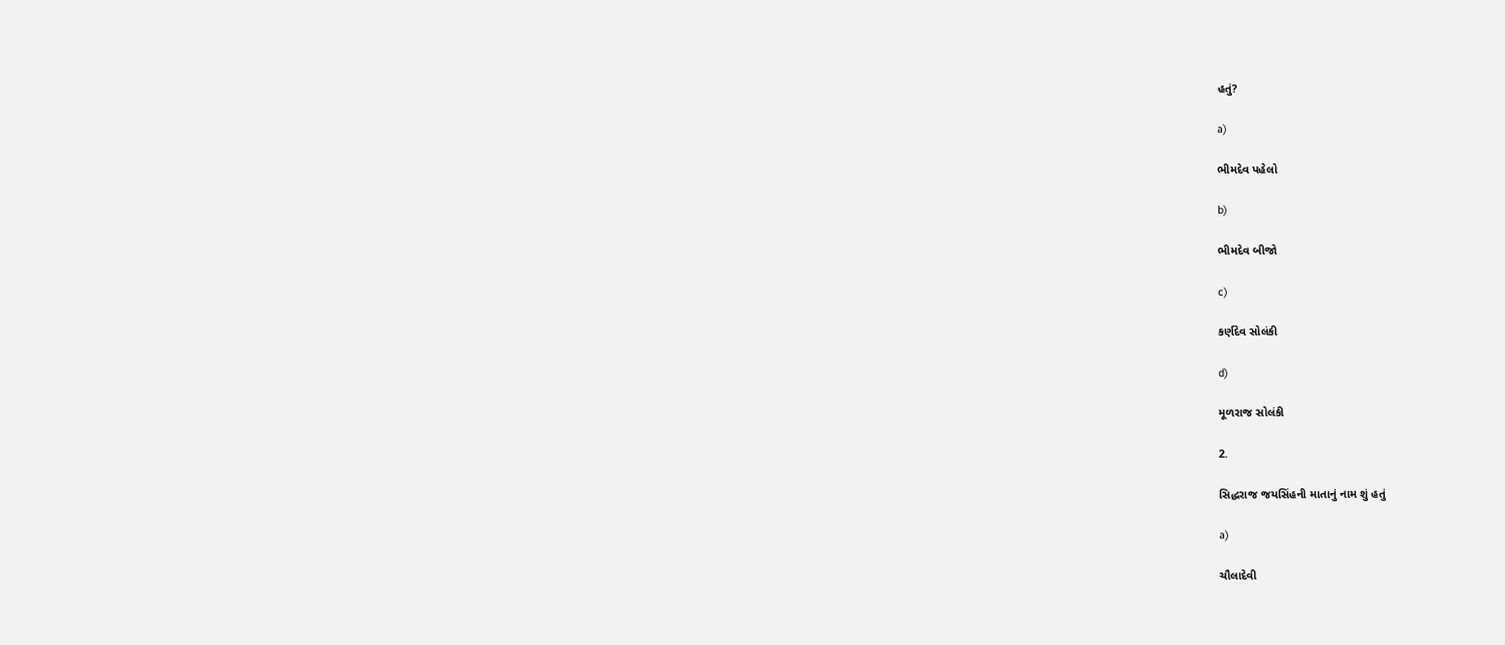હતું?

a)

ભીમદેવ પહેલો

b)

ભીમદેવ બીજો

c)

કર્ણદેવ સોલંકી

d)

મૂળરાજ સોલંકી

2.

સિદ્ધરાજ જયસિંહની માતાનું નામ શું હતું

a)

ચૌલાદેવી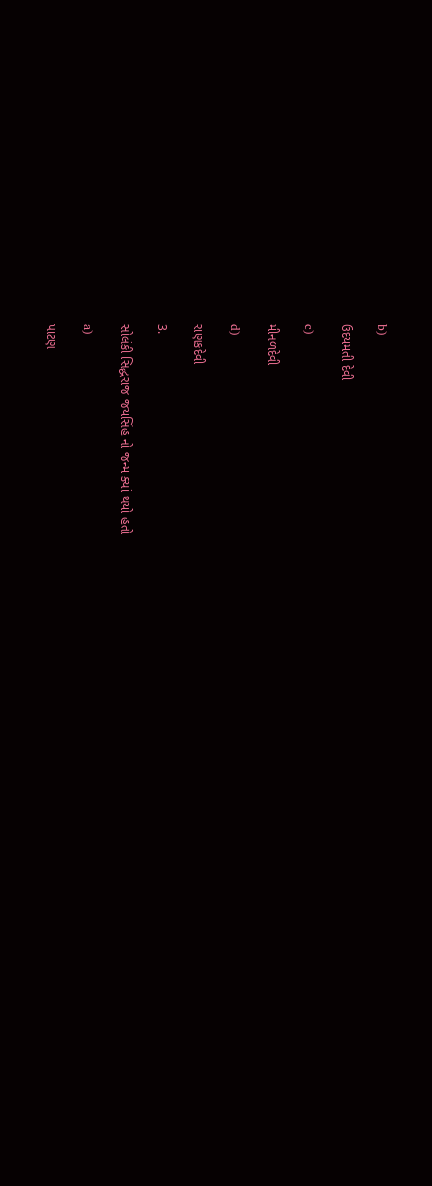b)

ઉદયમતી દેવી

c)

મીનળદેવી

d)

રાણકદેવી

3.

સોલંકી સિદ્ધરાજ જયસિંહ નો જન્મ ક્યાં થયો હતો

a)

પાટણ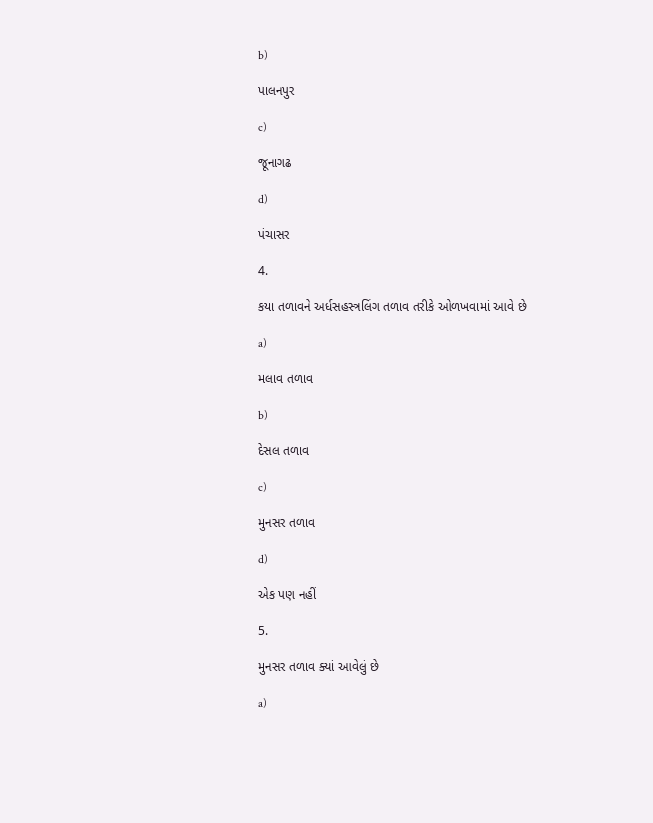b)

પાલનપુર

c)

જૂનાગઢ

d)

પંચાસર

4.

કયા તળાવને અર્ધસહસ્ત્રલિંગ તળાવ તરીકે ઓળખવામાં આવે છે

a)

મલાવ તળાવ

b)

દેસલ તળાવ

c)

મુનસર તળાવ

d)

એક પણ નહીં

5.

મુનસર તળાવ ક્યાં આવેલું છે

a)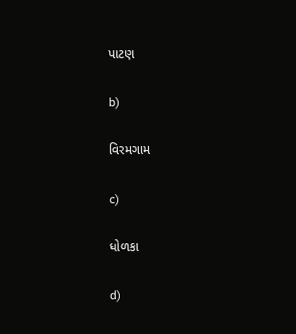પાટણ

b)

વિરમગામ

c)

ધોળકા

d)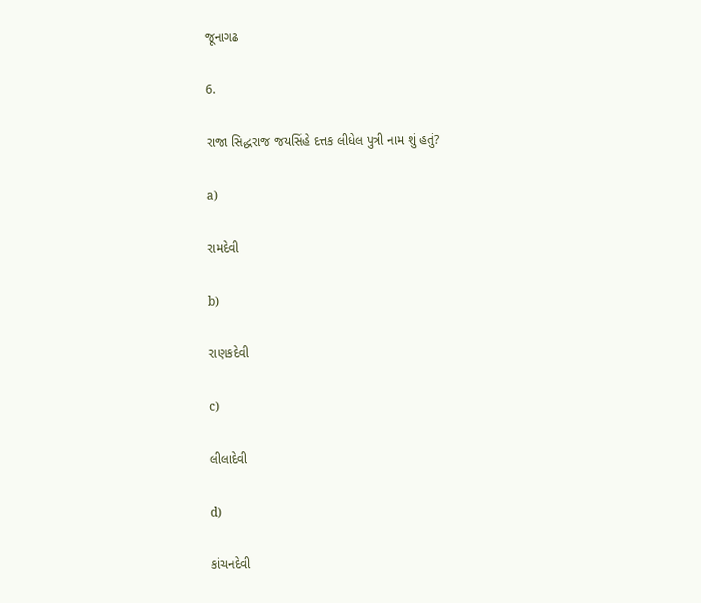જૂનાગઢ

6.

રાજા સિદ્ધરાજ જયસિંહે દત્તક લીધેલ પુત્રી નામ શું હતું?

a)

રામદેવી

b)

રાણકદેવી

c)

લીલાદેવી

d)

કાંચનદેવી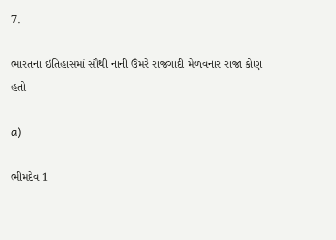7.

ભારતના ઇતિહાસમાં સૌથી નાની ઉંમરે રાજગાદી મેળવનાર રાજા કોણ હતો

a)

ભીમદેવ 1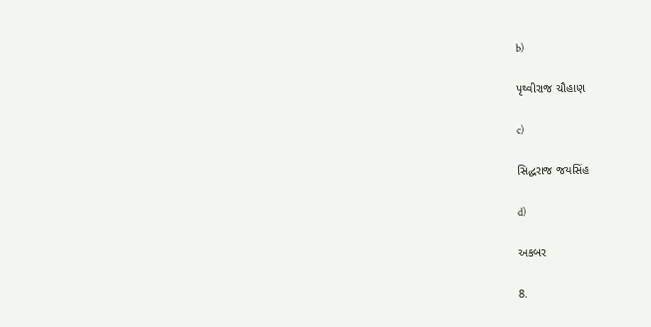b)

પૃથ્વીરાજ ચૌહાણ

c)

સિદ્ધરાજ જયસિંહ

d)

અકબર

8.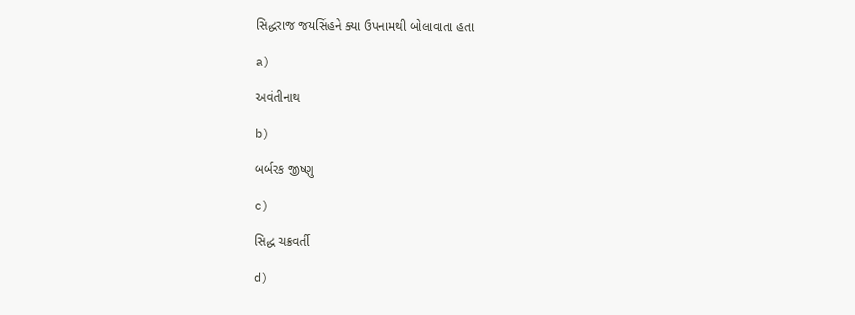સિદ્ધરાજ જયસિંહને ક્યા ઉપનામથી બોલાવાતા હતા

a)

અવંતીનાથ

b)

બર્બરક જીષ્ણુ

c)

સિદ્ધ ચક્રવર્તી

d)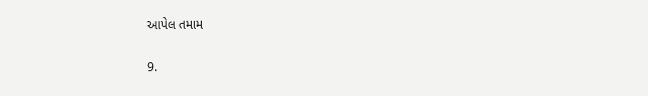આપેલ તમામ

9.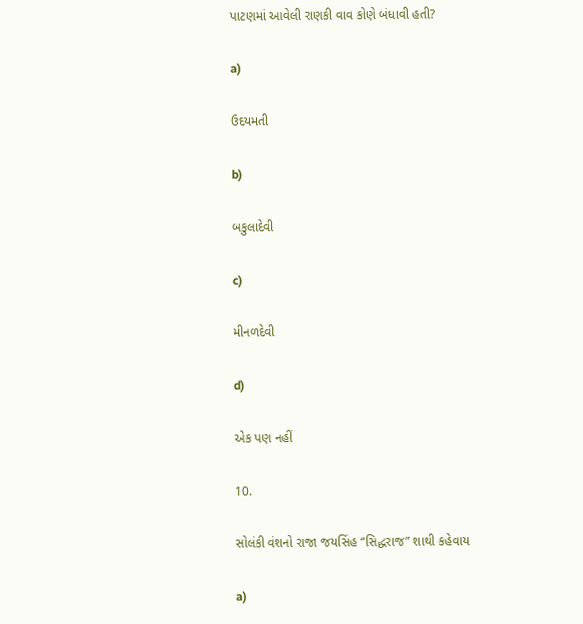પાટણમાં આવેલી રાણકી વાવ કોણે બંધાવી હતી?

a)

ઉદયમતી

b)

બકુલાદેવી

c)

મીનળદેવી

d)

એક પણ નહીં

10.

સોલંકી વંશનો રાજા જયસિંહ “સિદ્ધરાજ” શાથી કહેવાય

a)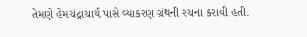તેમણે હેમચંદ્રાચાર્ય પાસે વ્યાકરણ ગ્રંથની રચના કરાવી હતી.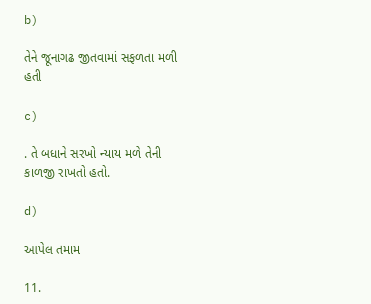b)

તેને જૂનાગઢ જીતવામાં સફળતા મળી હતી

c)

. તે બધાને સરખો ન્યાય મળે તેની કાળજી રાખતો હતો.

d)

આપેલ તમામ

11.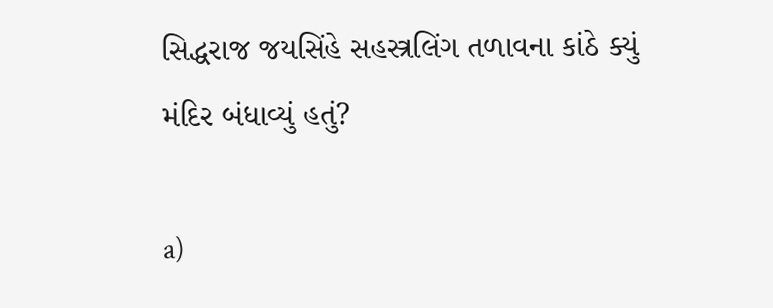સિદ્ધરાજ જયસિંહે સહસ્ત્રલિંગ તળાવના કાંઠે ક્યું મંદિર બંધાવ્યું હતું?

a)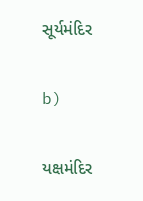સૂર્યમંદિર

b)

યક્ષમંદિર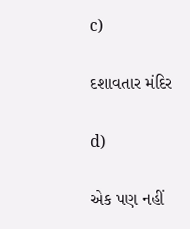c)

દશાવતાર મંદિર

d)

એક પણ નહીં